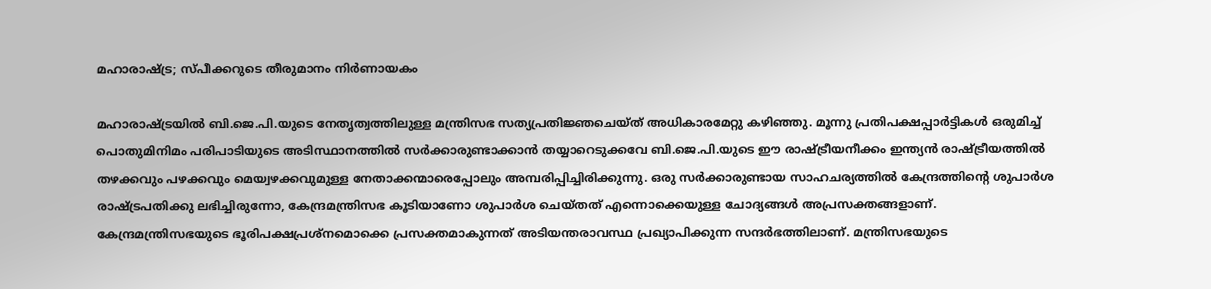മഹാരാഷ്ട്ര; സ്പീക്കറുടെ തീരുമാനം നിർണായകം

മഹാരാഷ്ട്രയിൽ ബി.ജെ.പി.യുടെ നേതൃത്വത്തിലുള്ള മന്ത്രിസഭ സത്യപ്രതിജ്ഞചെയ്ത് അധികാരമേറ്റു കഴിഞ്ഞു. മൂന്നു പ്രതിപക്ഷപ്പാർട്ടികൾ ഒരുമിച്ച് പൊതുമിനിമം പരിപാടിയുടെ അടിസ്ഥാനത്തിൽ സർക്കാരുണ്ടാക്കാൻ തയ്യാറെടുക്കവേ ബി.ജെ.പി.യുടെ ഈ രാഷ്ട്രീയനീക്കം ഇന്ത്യൻ രാഷ്ട്രീയത്തിൽ തഴക്കവും പഴക്കവും മെയ്വഴക്കവുമുള്ള നേതാക്കന്മാരെപ്പോലും അമ്പരിപ്പിച്ചിരിക്കുന്നു. ഒരു സർക്കാരുണ്ടായ സാഹചര്യത്തിൽ കേന്ദ്രത്തിന്റെ ശുപാർശ രാഷ്ട്രപതിക്കു ലഭിച്ചിരുന്നോ, കേന്ദ്രമന്ത്രിസഭ കൂടിയാണോ ശുപാർശ ചെയ്തത് എന്നൊക്കെയുള്ള ചോദ്യങ്ങൾ അപ്രസക്തങ്ങളാണ്. കേന്ദ്രമന്ത്രിസഭയുടെ ഭൂരിപക്ഷപ്രശ്നമൊക്കെ പ്രസക്തമാകുന്നത് അടിയന്തരാവസ്ഥ പ്രഖ്യാപിക്കുന്ന സന്ദർഭത്തിലാണ്. മന്ത്രിസഭയുടെ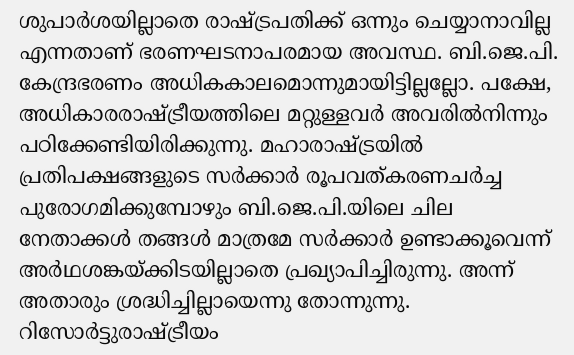ശുപാർശയില്ലാതെ രാഷ്ട്രപതിക്ക് ഒന്നും ചെയ്യാനാവില്ല എന്നതാണ് ഭരണഘടനാപരമായ അവസ്ഥ. ബി.ജെ.പി. കേന്ദ്രഭരണം അധികകാലമൊന്നുമായിട്ടില്ലല്ലോ. പക്ഷേ, അധികാരരാഷ്ട്രീയത്തിലെ മറ്റുള്ളവർ അവരിൽനിന്നും പഠിക്കേണ്ടിയിരിക്കുന്നു. മഹാരാഷ്ട്രയിൽ പ്രതിപക്ഷങ്ങളുടെ സർക്കാർ രൂപവത്കരണചർച്ച പുരോഗമിക്കുമ്പോഴും ബി.ജെ.പി.യിലെ ചില നേതാക്കൾ തങ്ങൾ മാത്രമേ സർക്കാർ ഉണ്ടാക്കൂവെന്ന് അർഥശങ്കയ്ക്കിടയില്ലാതെ പ്രഖ്യാപിച്ചിരുന്നു. അന്ന് അതാരും ശ്രദ്ധിച്ചില്ലായെന്നു തോന്നുന്നു. റിസോർട്ടുരാഷ്ട്രീയം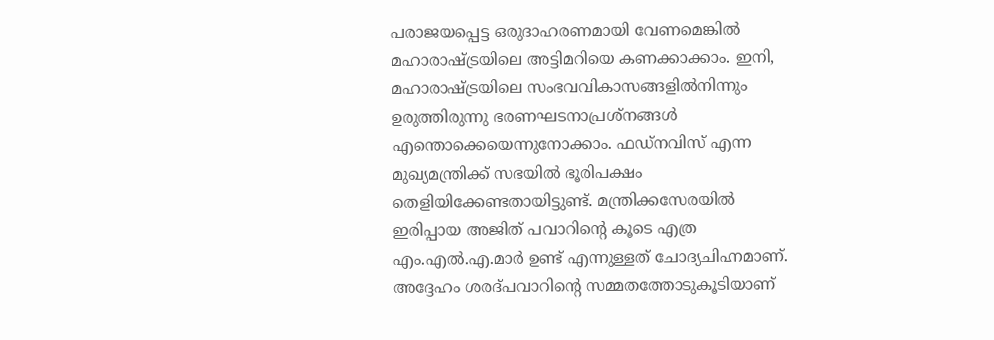പരാജയപ്പെട്ട ഒരുദാഹരണമായി വേണമെങ്കിൽ മഹാരാഷ്ട്രയിലെ അട്ടിമറിയെ കണക്കാക്കാം. ഇനി, മഹാരാഷ്ട്രയിലെ സംഭവവികാസങ്ങളിൽനിന്നും ഉരുത്തിരുന്നു ഭരണഘടനാപ്രശ്നങ്ങൾ എന്തൊക്കെയെന്നുനോക്കാം. ഫഡ്നവിസ് എന്ന മുഖ്യമന്ത്രിക്ക് സഭയിൽ ഭൂരിപക്ഷം തെളിയിക്കേണ്ടതായിട്ടുണ്ട്. മന്ത്രിക്കസേരയിൽ ഇരിപ്പായ അജിത് പവാറിന്റെ കൂടെ എത്ര എം.എൽ.എ.മാർ ഉണ്ട് എന്നുള്ളത് ചോദ്യചിഹ്നമാണ്. അദ്ദേഹം ശരദ്പവാറിന്റെ സമ്മതത്തോടുകൂടിയാണ്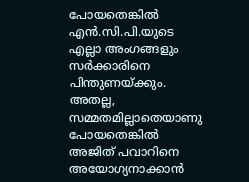പോയതെങ്കിൽ എൻ.സി.പി.യുടെ എല്ലാ അംഗങ്ങളും സർക്കാരിനെ പിന്തുണയ്ക്കും. അതല്ല, സമ്മതമില്ലാതെയാണു പോയതെങ്കിൽ അജിത് പവാറിനെ അയോഗ്യനാക്കാൻ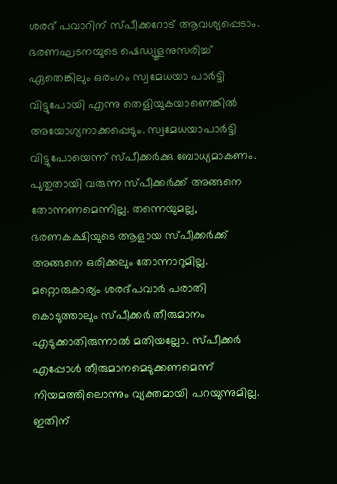ശരദ് പവാറിന് സ്പീക്കറോട് ആവശ്യപ്പെടാം. ഭരണഘടനയുടെ ഷെഡ്യൂളനുസരിച്ച് ഏതെങ്കിലും ഒരംഗം സ്വമേധയാ പാർട്ടി വിട്ടുപോയി എന്നു തെളിയുകയാണെങ്കിൽ അയോഗ്യനാക്കപ്പെടും. സ്വമേധയാപാർട്ടി വിട്ടുപോയെന്ന് സ്പീക്കർക്കു ബോധ്യമാകണം. പുതുതായി വരുന്ന സ്പീക്കർക്ക് അങ്ങനെ തോന്നണമെന്നില്ല. തന്നെയുമല്ല, ഭരണകക്ഷിയുടെ ആളായ സ്പീക്കർക്ക് അങ്ങനെ ഒരിക്കലും തോന്നാറുമില്ല. മറ്റൊരുകാര്യം ശരദ്പവാർ പരാതി കൊടുത്താലും സ്പീക്കർ തീരുമാനം എടുക്കാതിരുന്നാൽ മതിയല്ലോ. സ്പീക്കർ എപ്പോൾ തീരുമാനമെടുക്കണമെന്ന് നിയമത്തിലൊന്നും വ്യക്തമായി പറയുന്നുമില്ല. ഇതിന്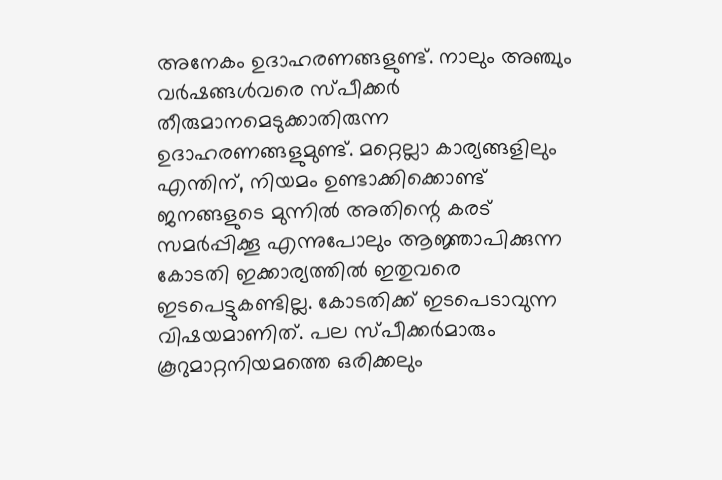അനേകം ഉദാഹരണങ്ങളുണ്ട്. നാലും അഞ്ചും വർഷങ്ങൾവരെ സ്പീക്കർ തീരുമാനമെടുക്കാതിരുന്ന ഉദാഹരണങ്ങളുമുണ്ട്. മറ്റെല്ലാ കാര്യങ്ങളിലും എന്തിന്, നിയമം ഉണ്ടാക്കിക്കൊണ്ട് ജനങ്ങളുടെ മുന്നിൽ അതിന്റെ കരട് സമർപ്പിക്കൂ എന്നുപോലും ആജ്ഞാപിക്കുന്ന കോടതി ഇക്കാര്യത്തിൽ ഇതുവരെ ഇടപെട്ടുകണ്ടില്ല. കോടതിക്ക് ഇടപെടാവുന്ന വിഷയമാണിത്. പല സ്പീക്കർമാരും കൂറുമാറ്റനിയമത്തെ ഒരിക്കലും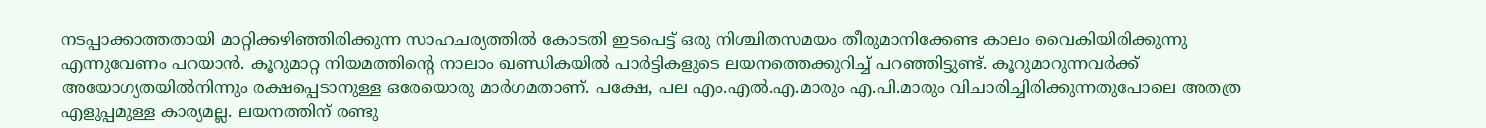നടപ്പാക്കാത്തതായി മാറ്റിക്കഴിഞ്ഞിരിക്കുന്ന സാഹചര്യത്തിൽ കോടതി ഇടപെട്ട് ഒരു നിശ്ചിതസമയം തീരുമാനിക്കേണ്ട കാലം വൈകിയിരിക്കുന്നു എന്നുവേണം പറയാൻ. കൂറുമാറ്റ നിയമത്തിന്റെ നാലാം ഖണ്ഡികയിൽ പാർട്ടികളുടെ ലയനത്തെക്കുറിച്ച് പറഞ്ഞിട്ടുണ്ട്. കൂറുമാറുന്നവർക്ക് അയോഗ്യതയിൽനിന്നും രക്ഷപ്പെടാനുള്ള ഒരേയൊരു മാർഗമതാണ്. പക്ഷേ, പല എം.എൽ.എ.മാരും എ.പി.മാരും വിചാരിച്ചിരിക്കുന്നതുപോലെ അതത്ര എളുപ്പമുള്ള കാര്യമല്ല. ലയനത്തിന് രണ്ടു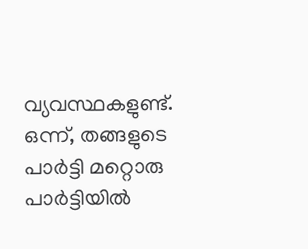വ്യവസ്ഥകളുണ്ട്. ഒന്ന്, തങ്ങളുടെ പാർട്ടി മറ്റൊരു പാർട്ടിയിൽ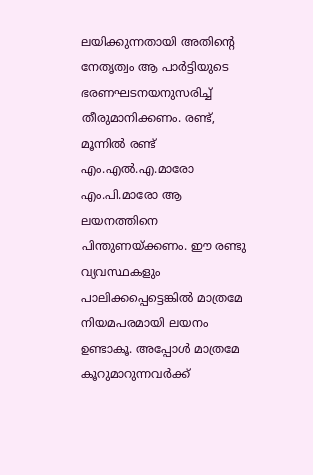ലയിക്കുന്നതായി അതിന്റെ നേതൃത്വം ആ പാർട്ടിയുടെ ഭരണഘടനയനുസരിച്ച് തീരുമാനിക്കണം. രണ്ട്, മൂന്നിൽ രണ്ട് എം.എൽ.എ.മാരോ എം.പി.മാരോ ആ ലയനത്തിനെ പിന്തുണയ്ക്കണം. ഈ രണ്ടു വ്യവസ്ഥകളും പാലിക്കപ്പെട്ടെങ്കിൽ മാത്രമേ നിയമപരമായി ലയനം ഉണ്ടാകൂ. അപ്പോൾ മാത്രമേ കൂറുമാറുന്നവർക്ക്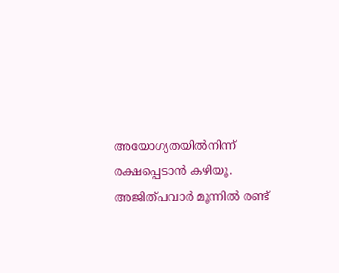അയോഗ്യതയിൽനിന്ന് രക്ഷപ്പെടാൻ കഴിയൂ. അജിത്പവാർ മൂന്നിൽ രണ്ട്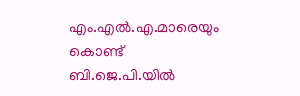എം.എൽ.എ.മാരെയും കൊണ്ട് ബി.ജെ.പി.യിൽ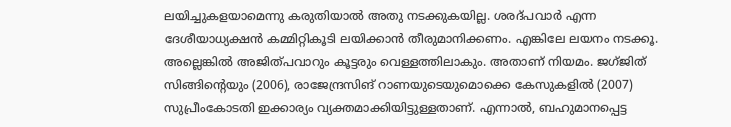ലയിച്ചുകളയാമെന്നു കരുതിയാൽ അതു നടക്കുകയില്ല. ശരദ്പവാർ എന്ന ദേശീയാധ്യക്ഷൻ കമ്മിറ്റികൂടി ലയിക്കാൻ തീരുമാനിക്കണം. എങ്കിലേ ലയനം നടക്കൂ. അല്ലെങ്കിൽ അജിത്പവാറും കൂട്ടരും വെള്ളത്തിലാകും. അതാണ് നിയമം. ജഗ്ജിത് സിങ്ങിന്റെയും (2006), രാജേന്ദ്രസിങ് റാണയുടെയുമൊക്കെ കേസുകളിൽ (2007) സുപ്രീംകോടതി ഇക്കാര്യം വ്യക്തമാക്കിയിട്ടുള്ളതാണ്. എന്നാൽ, ബഹുമാനപ്പെട്ട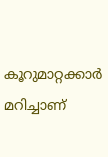കൂറുമാറ്റക്കാർ മറിച്ചാണ്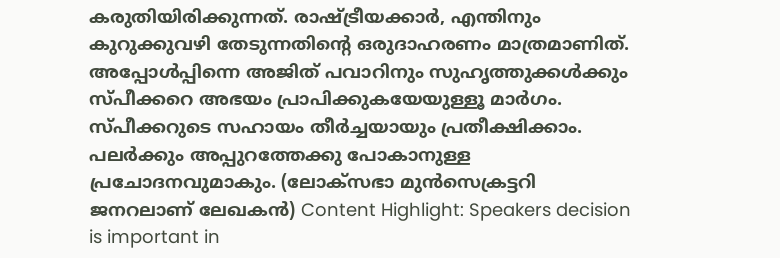കരുതിയിരിക്കുന്നത്. രാഷ്ട്രീയക്കാർ, എന്തിനും കുറുക്കുവഴി തേടുന്നതിന്റെ ഒരുദാഹരണം മാത്രമാണിത്. അപ്പോൾപ്പിന്നെ അജിത് പവാറിനും സുഹൃത്തുക്കൾക്കും സ്പീക്കറെ അഭയം പ്രാപിക്കുകയേയുള്ളൂ മാർഗം. സ്പീക്കറുടെ സഹായം തീർച്ചയായും പ്രതീക്ഷിക്കാം. പലർക്കും അപ്പുറത്തേക്കു പോകാനുള്ള പ്രചോദനവുമാകും. (ലോക്സഭാ മുൻസെക്രട്ടറി ജനറലാണ് ലേഖകൻ) Content Highlight: Speakers decision is important in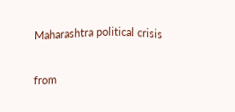Maharashtra political crisis

from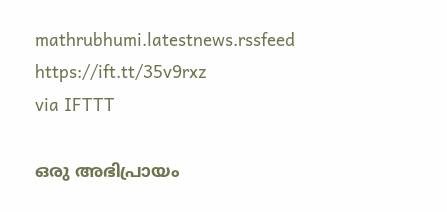mathrubhumi.latestnews.rssfeed https://ift.tt/35v9rxz
via IFTTT

ഒരു അഭിപ്രായം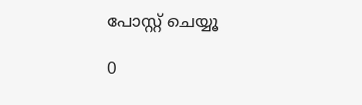പോസ്റ്റ് ചെയ്യൂ

0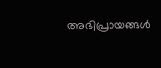അഭിപ്രായങ്ങള്‍